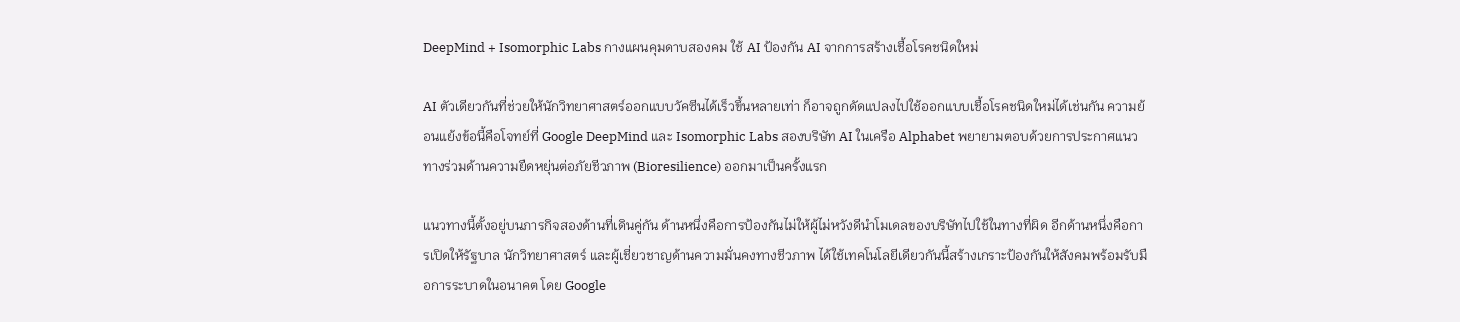DeepMind + Isomorphic Labs กางแผนคุมดาบสองคม ใช้ AI ป้องกัน AI จากการสร้างเชื้อโรคชนิดใหม่

AI ตัวเดียวกันที่ช่วยให้นักวิทยาศาสตร์ออกแบบวัคซีนได้เร็วขึ้นหลายเท่า ก็อาจถูกดัดแปลงไปใช้ออกแบบเชื้อโรคชนิดใหม่ได้เช่นกัน ความย้อนแย้งข้อนี้คือโจทย์ที่ Google DeepMind และ Isomorphic Labs สองบริษัท AI ในเครือ Alphabet พยายามตอบด้วยการประกาศแนวทางร่วมด้านความยืดหยุ่นต่อภัยชีวภาพ (Bioresilience) ออกมาเป็นครั้งแรก

แนวทางนี้ตั้งอยู่บนภารกิจสองด้านที่เดินคู่กัน ด้านหนึ่งคือการป้องกันไม่ให้ผู้ไม่หวังดีนำโมเดลของบริษัทไปใช้ในทางที่ผิด อีกด้านหนึ่งคือการเปิดให้รัฐบาล นักวิทยาศาสตร์ และผู้เชี่ยวชาญด้านความมั่นคงทางชีวภาพ ได้ใช้เทคโนโลยีเดียวกันนี้สร้างเกราะป้องกันให้สังคมพร้อมรับมือการระบาดในอนาคต โดย Google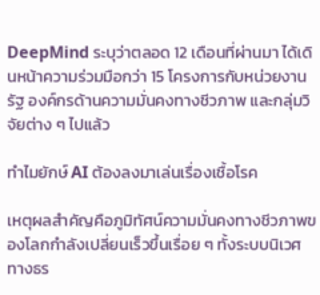DeepMind ระบุว่าตลอด 12 เดือนที่ผ่านมา ได้เดินหน้าความร่วมมือกว่า 15 โครงการกับหน่วยงานรัฐ องค์กรด้านความมั่นคงทางชีวภาพ และกลุ่มวิจัยต่าง ๆ ไปแล้ว

ทำไมยักษ์ AI ต้องลงมาเล่นเรื่องเชื้อโรค

เหตุผลสำคัญคือภูมิทัศน์ความมั่นคงทางชีวภาพของโลกกำลังเปลี่ยนเร็วขึ้นเรื่อย ๆ ทั้งระบบนิเวศทางธร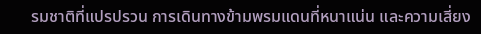รมชาติที่แปรปรวน การเดินทางข้ามพรมแดนที่หนาแน่น และความเสี่ยง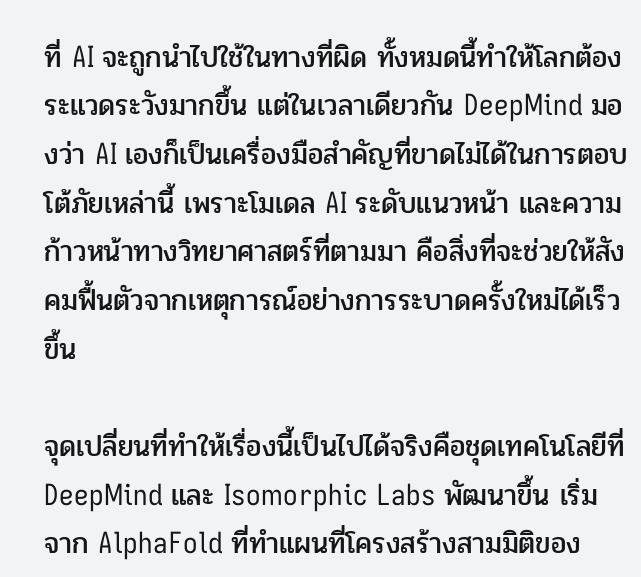ที่ AI จะถูกนำไปใช้ในทางที่ผิด ทั้งหมดนี้ทำให้โลกต้องระแวดระวังมากขึ้น แต่ในเวลาเดียวกัน DeepMind มองว่า AI เองก็เป็นเครื่องมือสำคัญที่ขาดไม่ได้ในการตอบโต้ภัยเหล่านี้ เพราะโมเดล AI ระดับแนวหน้า และความก้าวหน้าทางวิทยาศาสตร์ที่ตามมา คือสิ่งที่จะช่วยให้สังคมฟื้นตัวจากเหตุการณ์อย่างการระบาดครั้งใหม่ได้เร็วขึ้น

จุดเปลี่ยนที่ทำให้เรื่องนี้เป็นไปได้จริงคือชุดเทคโนโลยีที่ DeepMind และ Isomorphic Labs พัฒนาขึ้น เริ่มจาก AlphaFold ที่ทำแผนที่โครงสร้างสามมิติของ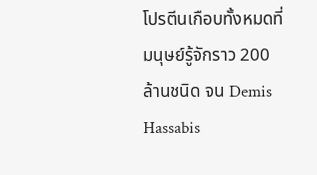โปรตีนเกือบทั้งหมดที่มนุษย์รู้จักราว 200 ล้านชนิด จน Demis Hassabis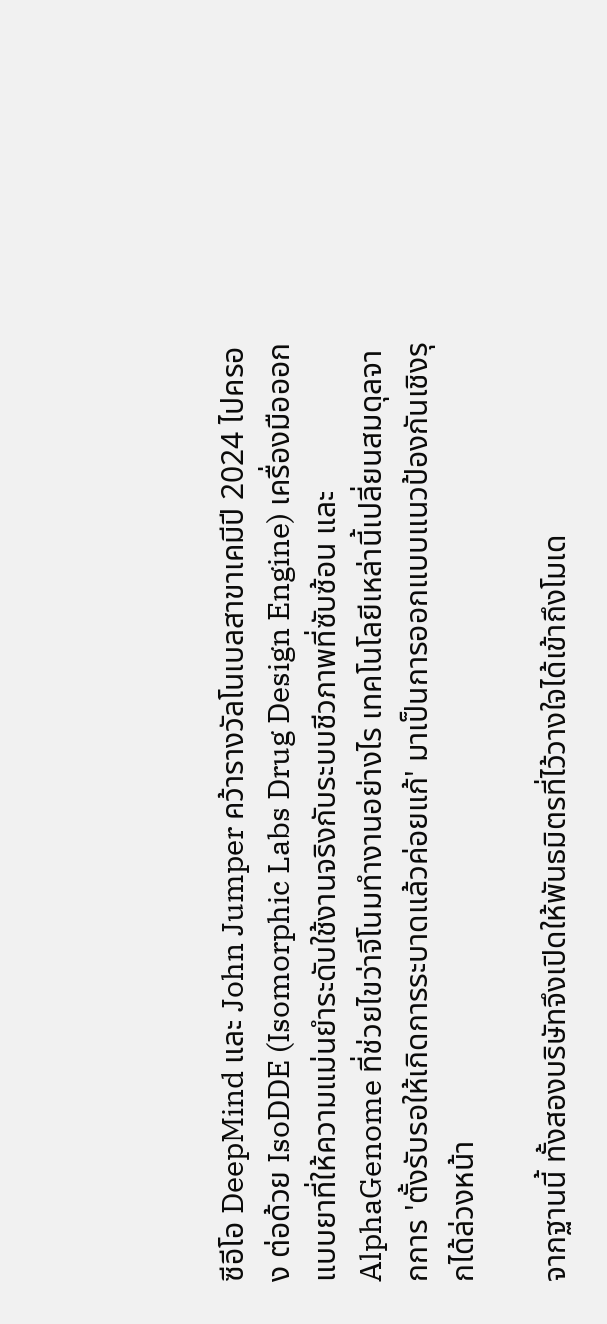ซีอีโอ DeepMind และ John Jumper คว้ารางวัลโนเบลสาขาเคมีปี 2024 ไปครอง ต่อด้วย IsoDDE (Isomorphic Labs Drug Design Engine) เครื่องมือออกแบบยาที่ให้ความแม่นยำระดับใช้งานจริงกับระบบชีวภาพที่ซับซ้อน และ AlphaGenome ที่ช่วยไขว่าจีโนมทำงานอย่างไร เทคโนโลยีเหล่านี้เปลี่ยนสมดุลจากการ 'ตั้งรับรอให้เกิดการระบาดแล้วค่อยแก้' มาเป็นการออกแบบแนวป้องกันเชิงรุกได้ล่วงหน้า

จากฐานนี้ ทั้งสองบริษัทจึงเปิดให้พันธมิตรที่ไว้วางใจได้เข้าถึงโมเด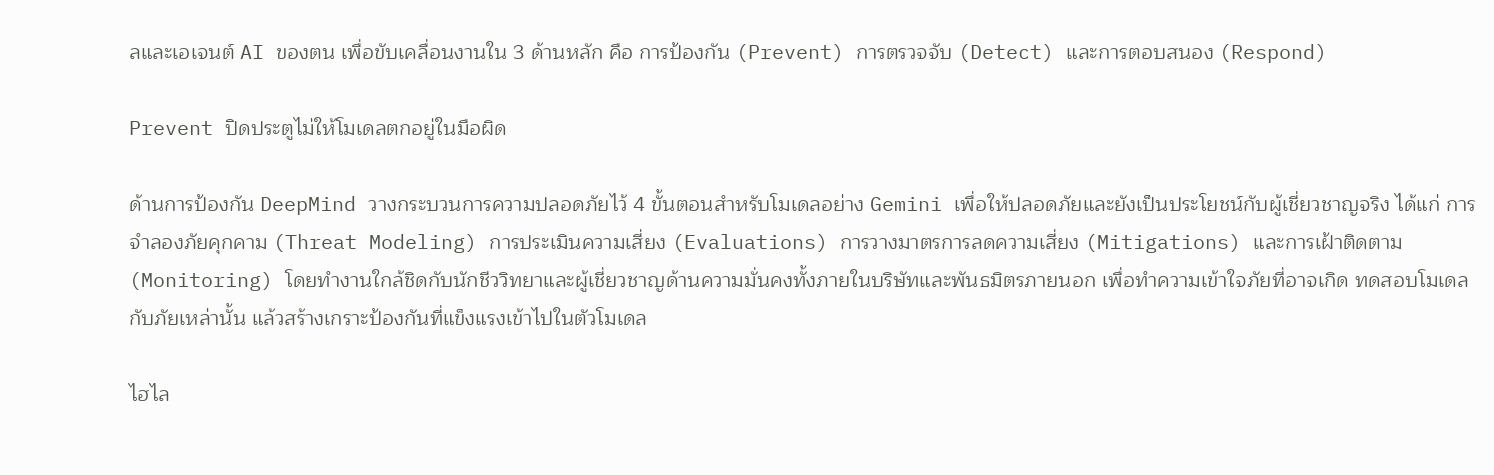ลและเอเจนต์ AI ของตน เพื่อขับเคลื่อนงานใน 3 ด้านหลัก คือ การป้องกัน (Prevent) การตรวจจับ (Detect) และการตอบสนอง (Respond)

Prevent ปิดประตูไม่ให้โมเดลตกอยู่ในมือผิด

ด้านการป้องกัน DeepMind วางกระบวนการความปลอดภัยไว้ 4 ขั้นตอนสำหรับโมเดลอย่าง Gemini เพื่อให้ปลอดภัยและยังเป็นประโยชน์กับผู้เชี่ยวชาญจริง ได้แก่ การจำลองภัยคุกคาม (Threat Modeling) การประเมินความเสี่ยง (Evaluations) การวางมาตรการลดความเสี่ยง (Mitigations) และการเฝ้าติดตาม (Monitoring) โดยทำงานใกล้ชิดกับนักชีววิทยาและผู้เชี่ยวชาญด้านความมั่นคงทั้งภายในบริษัทและพันธมิตรภายนอก เพื่อทำความเข้าใจภัยที่อาจเกิด ทดสอบโมเดลกับภัยเหล่านั้น แล้วสร้างเกราะป้องกันที่แข็งแรงเข้าไปในตัวโมเดล

ไฮไล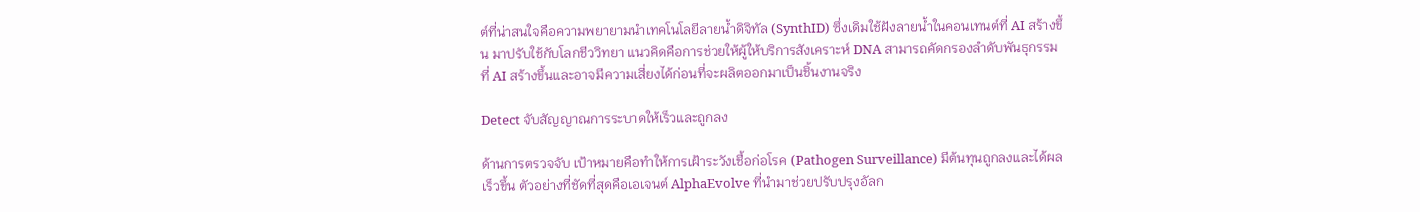ต์ที่น่าสนใจคือความพยายามนำเทคโนโลยีลายน้ำดิจิทัล (SynthID) ซึ่งเดิมใช้ฝังลายน้ำในคอนเทนต์ที่ AI สร้างขึ้น มาปรับใช้กับโลกชีววิทยา แนวคิดคือการช่วยให้ผู้ให้บริการสังเคราะห์ DNA สามารถคัดกรองลำดับพันธุกรรมที่ AI สร้างขึ้นและอาจมีความเสี่ยงได้ก่อนที่จะผลิตออกมาเป็นชิ้นงานจริง

Detect จับสัญญาณการระบาดให้เร็วและถูกลง

ด้านการตรวจจับ เป้าหมายคือทำให้การเฝ้าระวังเชื้อก่อโรค (Pathogen Surveillance) มีต้นทุนถูกลงและได้ผลเร็วขึ้น ตัวอย่างที่ชัดที่สุดคือเอเจนต์ AlphaEvolve ที่นำมาช่วยปรับปรุงอัลก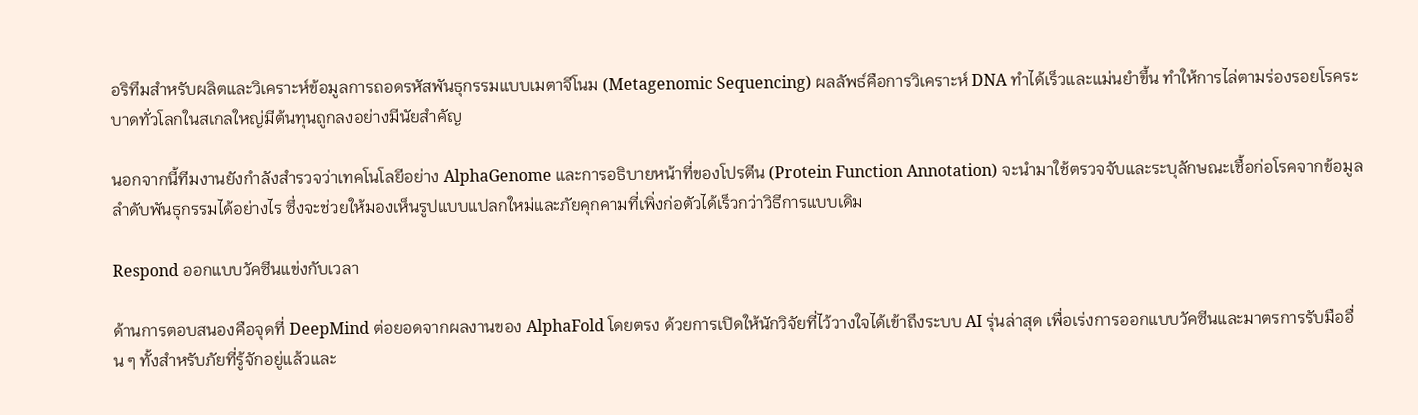อริทึมสำหรับผลิตและวิเคราะห์ข้อมูลการถอดรหัสพันธุกรรมแบบเมตาจีโนม (Metagenomic Sequencing) ผลลัพธ์คือการวิเคราะห์ DNA ทำได้เร็วและแม่นยำขึ้น ทำให้การไล่ตามร่องรอยโรคระบาดทั่วโลกในสเกลใหญ่มีต้นทุนถูกลงอย่างมีนัยสำคัญ

นอกจากนี้ทีมงานยังกำลังสำรวจว่าเทคโนโลยีอย่าง AlphaGenome และการอธิบายหน้าที่ของโปรตีน (Protein Function Annotation) จะนำมาใช้ตรวจจับและระบุลักษณะเชื้อก่อโรคจากข้อมูลลำดับพันธุกรรมได้อย่างไร ซึ่งจะช่วยให้มองเห็นรูปแบบแปลกใหม่และภัยคุกคามที่เพิ่งก่อตัวได้เร็วกว่าวิธีการแบบเดิม

Respond ออกแบบวัคซีนแข่งกับเวลา

ด้านการตอบสนองคือจุดที่ DeepMind ต่อยอดจากผลงานของ AlphaFold โดยตรง ด้วยการเปิดให้นักวิจัยที่ไว้วางใจได้เข้าถึงระบบ AI รุ่นล่าสุด เพื่อเร่งการออกแบบวัคซีนและมาตรการรับมืออื่น ๆ ทั้งสำหรับภัยที่รู้จักอยู่แล้วและ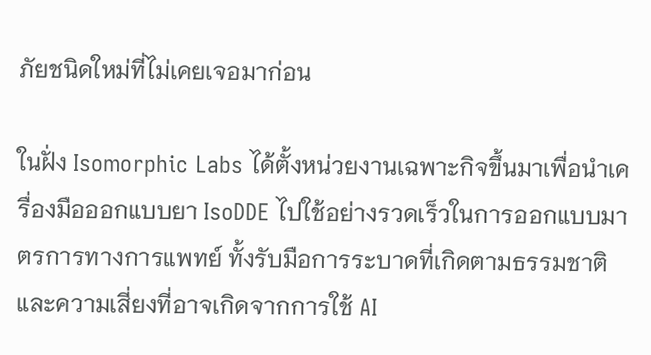ภัยชนิดใหม่ที่ไม่เคยเจอมาก่อน

ในฝั่ง Isomorphic Labs ได้ตั้งหน่วยงานเฉพาะกิจขึ้นมาเพื่อนำเครื่องมือออกแบบยา IsoDDE ไปใช้อย่างรวดเร็วในการออกแบบมาตรการทางการแพทย์ ทั้งรับมือการระบาดที่เกิดตามธรรมชาติและความเสี่ยงที่อาจเกิดจากการใช้ AI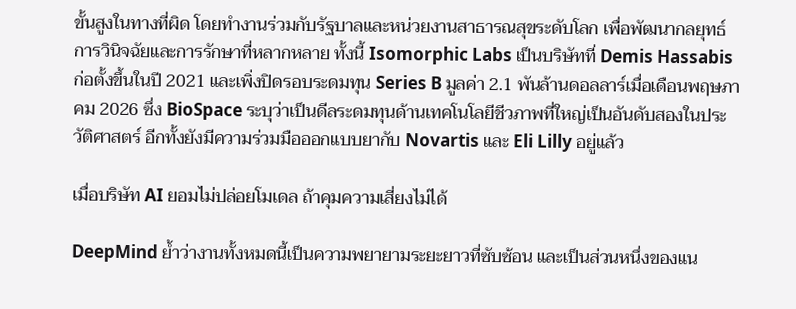ขั้นสูงในทางที่ผิด โดยทำงานร่วมกับรัฐบาลและหน่วยงานสาธารณสุขระดับโลก เพื่อพัฒนากลยุทธ์การวินิจฉัยและการรักษาที่หลากหลาย ทั้งนี้ Isomorphic Labs เป็นบริษัทที่ Demis Hassabis ก่อตั้งขึ้นในปี 2021 และเพิ่งปิดรอบระดมทุน Series B มูลค่า 2.1 พันล้านดอลลาร์เมื่อเดือนพฤษภาคม 2026 ซึ่ง BioSpace ระบุว่าเป็นดีลระดมทุนด้านเทคโนโลยีชีวภาพที่ใหญ่เป็นอันดับสองในประวัติศาสตร์ อีกทั้งยังมีความร่วมมือออกแบบยากับ Novartis และ Eli Lilly อยู่แล้ว

เมื่อบริษัท AI ยอมไม่ปล่อยโมเดล ถ้าคุมความเสี่ยงไม่ได้

DeepMind ย้ำว่างานทั้งหมดนี้เป็นความพยายามระยะยาวที่ซับซ้อน และเป็นส่วนหนึ่งของแน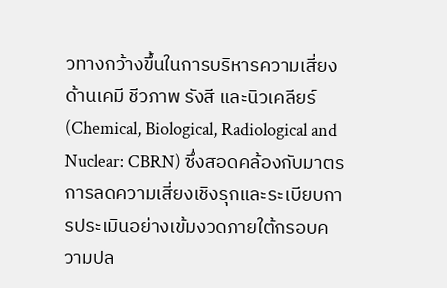วทางกว้างขึ้นในการบริหารความเสี่ยงด้านเคมี ชีวภาพ รังสี และนิวเคลียร์ (Chemical, Biological, Radiological and Nuclear: CBRN) ซึ่งสอดคล้องกับมาตรการลดความเสี่ยงเชิงรุกและระเบียบการประเมินอย่างเข้มงวดภายใต้กรอบความปล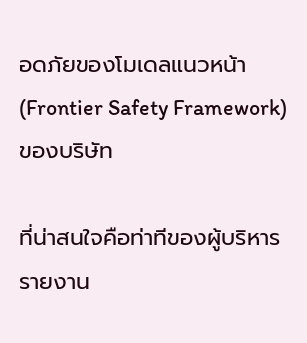อดภัยของโมเดลแนวหน้า (Frontier Safety Framework) ของบริษัท

ที่น่าสนใจคือท่าทีของผู้บริหาร รายงาน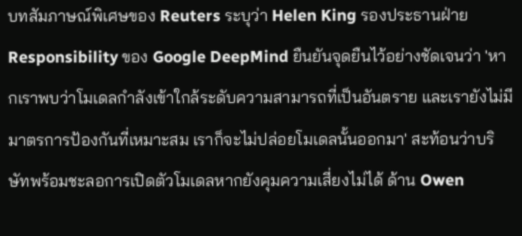บทสัมภาษณ์พิเศษของ Reuters ระบุว่า Helen King รองประธานฝ่าย Responsibility ของ Google DeepMind ยืนยันจุดยืนไว้อย่างชัดเจนว่า 'หากเราพบว่าโมเดลกำลังเข้าใกล้ระดับความสามารถที่เป็นอันตราย และเรายังไม่มีมาตรการป้องกันที่เหมาะสม เราก็จะไม่ปล่อยโมเดลนั้นออกมา' สะท้อนว่าบริษัทพร้อมชะลอการเปิดตัวโมเดลหากยังคุมความเสี่ยงไม่ได้ ด้าน Owen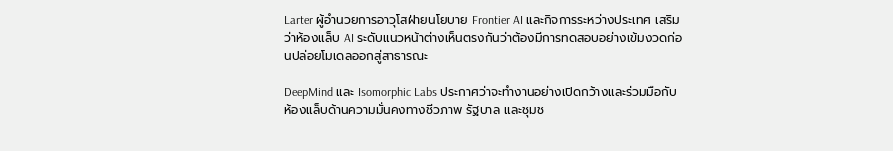Larter ผู้อำนวยการอาวุโสฝ่ายนโยบาย Frontier AI และกิจการระหว่างประเทศ เสริมว่าห้องแล็บ AI ระดับแนวหน้าต่างเห็นตรงกันว่าต้องมีการทดสอบอย่างเข้มงวดก่อนปล่อยโมเดลออกสู่สาธารณะ

DeepMind และ Isomorphic Labs ประกาศว่าจะทำงานอย่างเปิดกว้างและร่วมมือกับห้องแล็บด้านความมั่นคงทางชีวภาพ รัฐบาล และชุมช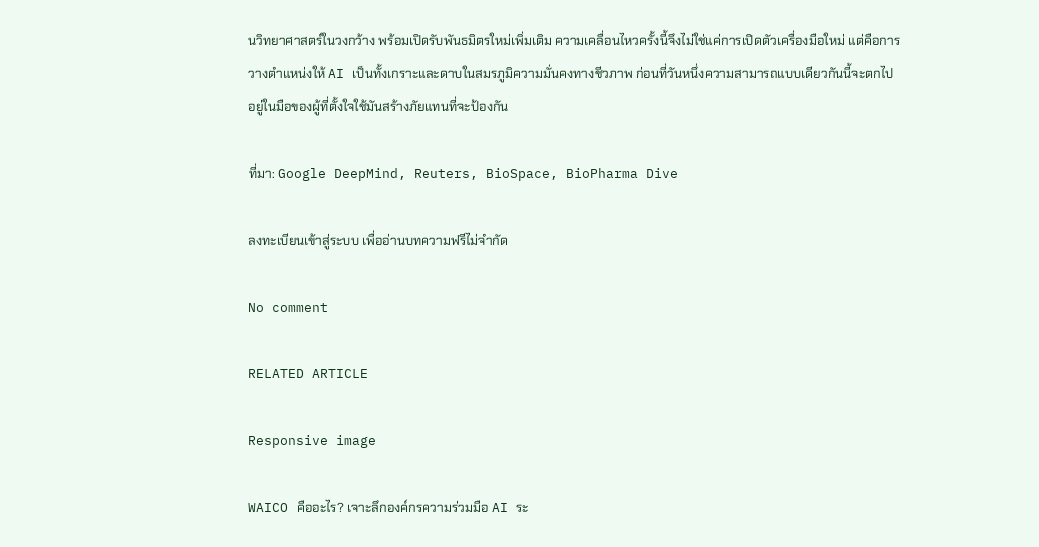นวิทยาศาสตร์ในวงกว้าง พร้อมเปิดรับพันธมิตรใหม่เพิ่มเติม ความเคลื่อนไหวครั้งนี้จึงไม่ใช่แค่การเปิดตัวเครื่องมือใหม่ แต่คือการวางตำแหน่งให้ AI เป็นทั้งเกราะและดาบในสมรภูมิความมั่นคงทางชีวภาพ ก่อนที่วันหนึ่งความสามารถแบบเดียวกันนี้จะตกไปอยู่ในมือของผู้ที่ตั้งใจใช้มันสร้างภัยแทนที่จะป้องกัน

ที่มา: Google DeepMind, Reuters, BioSpace, BioPharma Dive

ลงทะเบียนเข้าสู่ระบบ เพื่ออ่านบทความฟรีไม่จำกัด

No comment

RELATED ARTICLE

Responsive image

WAICO คืออะไร? เจาะลึกองค์กรความร่วมมือ AI ระ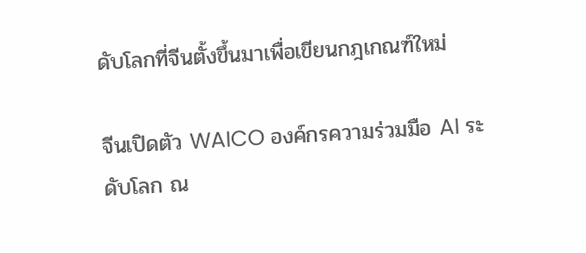ดับโลกที่จีนตั้งขึ้นมาเพื่อเขียนกฎเกณฑ์ใหม่

จีนเปิดตัว WAICO องค์กรความร่วมมือ AI ระดับโลก ณ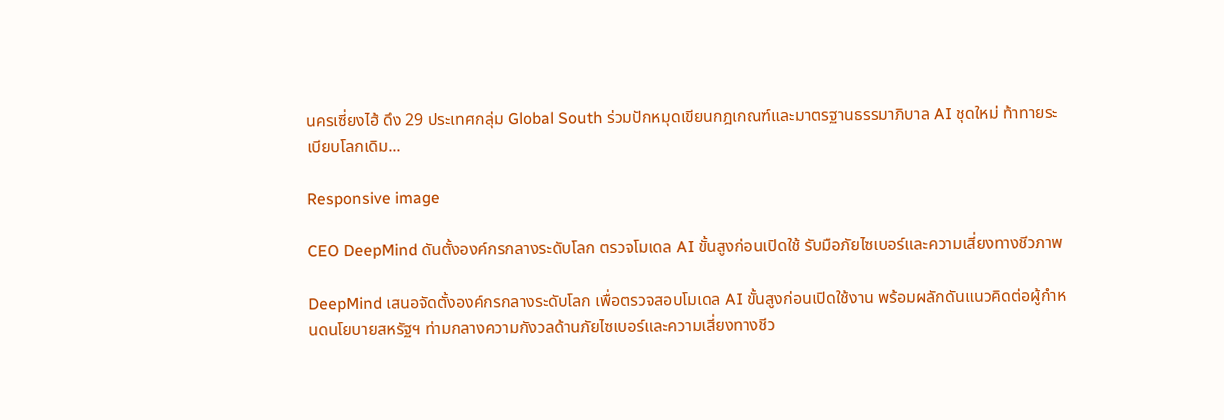นครเซี่ยงไฮ้ ดึง 29 ประเทศกลุ่ม Global South ร่วมปักหมุดเขียนกฎเกณฑ์และมาตรฐานธรรมาภิบาล AI ชุดใหม่ ท้าทายระเบียบโลกเดิม...

Responsive image

CEO DeepMind ดันตั้งองค์กรกลางระดับโลก ตรวจโมเดล AI ขั้นสูงก่อนเปิดใช้ รับมือภัยไซเบอร์และความเสี่ยงทางชีวภาพ

DeepMind เสนอจัดตั้งองค์กรกลางระดับโลก เพื่อตรวจสอบโมเดล AI ขั้นสูงก่อนเปิดใช้งาน พร้อมผลักดันแนวคิดต่อผู้กำหนดนโยบายสหรัฐฯ ท่ามกลางความกังวลด้านภัยไซเบอร์และความเสี่ยงทางชีว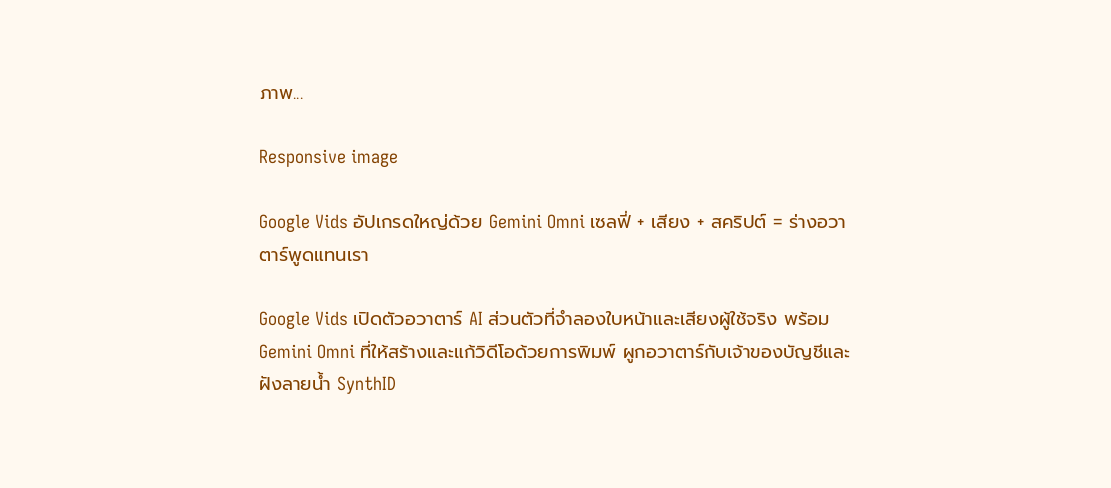ภาพ...

Responsive image

Google Vids อัปเกรดใหญ่ด้วย Gemini Omni เซลฟี่ + เสียง + สคริปต์ = ร่างอวาตาร์พูดแทนเรา

Google Vids เปิดตัวอวาตาร์ AI ส่วนตัวที่จำลองใบหน้าและเสียงผู้ใช้จริง พร้อม Gemini Omni ที่ให้สร้างและแก้วิดีโอด้วยการพิมพ์ ผูกอวาตาร์กับเจ้าของบัญชีและฝังลายน้ำ SynthID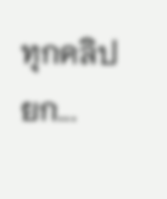ทุกคลิป ยก...